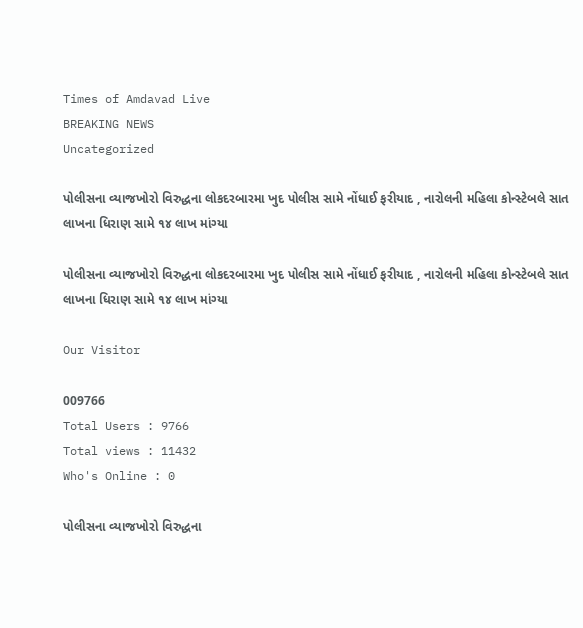Times of Amdavad Live
BREAKING NEWS
Uncategorized

પોલીસના વ્યાજખોરો વિરુદ્ધના લોકદરબારમા ખુદ પોલીસ સામે નોંધાઈ ફરીયાદ , નારોલની મહિલા કોન્સ્ટેબલે સાત લાખના ધિરાણ સામે ૧૪ લાખ માંગ્યા

પોલીસના વ્યાજખોરો વિરુદ્ધના લોકદરબારમા ખુદ પોલીસ સામે નોંધાઈ ફરીયાદ , નારોલની મહિલા કોન્સ્ટેબલે સાત લાખના ધિરાણ સામે ૧૪ લાખ માંગ્યા

Our Visitor

009766
Total Users : 9766
Total views : 11432
Who's Online : 0

પોલીસના વ્યાજખોરો વિરુદ્ધના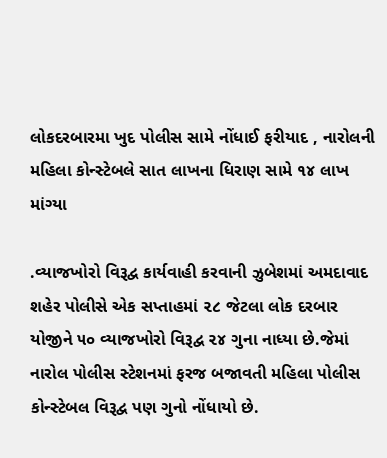લોકદરબારમા ખુદ પોલીસ સામે નોંધાઈ ફરીયાદ , નારોલની મહિલા કોન્સ્ટેબલે સાત લાખના ધિરાણ સામે ૧૪ લાખ માંગ્યા

.વ્યાજખોરો વિરૂદ્વ કાર્યવાહી કરવાની ઝુબેશમાં અમદાવાદ શહેર પોલીસે એક સપ્તાહમાં ૨૮ જેટલા લોક દરબાર યોજીને ૫૦ વ્યાજખોરો વિરૂદ્વ ૨૪ ગુના નાધ્યા છે.જેમાં નારોલ પોલીસ સ્ટેશનમાં ફરજ બજાવતી મહિલા પોલીસ કોન્સ્ટેબલ વિરૂદ્વ પણ ગુનો નોંધાયો છે.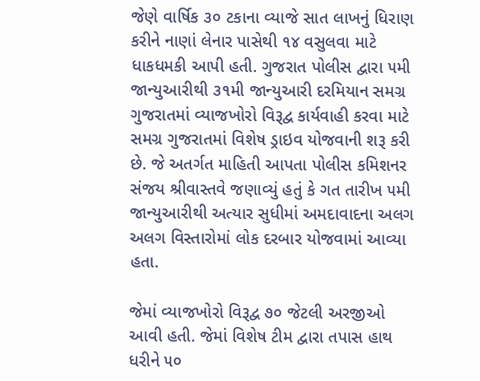જેણે વાર્ષિક ૩૦ ટકાના વ્યાજે સાત લાખનું ધિરાણ કરીને નાણાં લેનાર પાસેથી ૧૪ વસુલવા માટે ધાકધમકી આપી હતી. ગુજરાત પોલીસ દ્વારા ૫મી જાન્યુઆરીથી ૩૧મી જાન્યુઆરી દરમિયાન સમગ્ર ગુજરાતમાં વ્યાજખોરો વિરૂદ્વ કાર્યવાહી કરવા માટે સમગ્ર ગુજરાતમાં વિશેષ ડ્રાઇવ યોજવાની શરૂ કરી છે. જે અતર્ગત માહિતી આપતા પોલીસ કમિશનર સંજય શ્રીવાસ્તવે જણાવ્યું હતું કે ગત તારીખ ૫મી જાન્યુઆરીથી અત્યાર સુધીમાં અમદાવાદના અલગ અલગ વિસ્તારોમાં લોક દરબાર યોજવામાં આવ્યા હતા.

જેમાં વ્યાજખોરો વિરૂદ્વ ૭૦ જેટલી અરજીઓ આવી હતી. જેમાં વિશેષ ટીમ દ્વારા તપાસ હાથ ધરીને ૫૦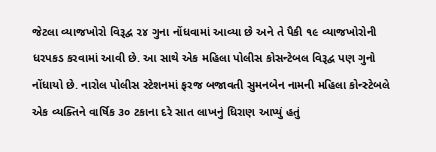જેટલા વ્યાજખોરો વિરૂદ્વ ૨૪ ગુના નોંધવામાં આવ્યા છે અને તે પૈકી ૧૯ વ્યાજખોરોની ધરપકડ કરવામાં આવી છે. આ સાથે એક મહિલા પોલીસ કોસન્ટેબલ વિરૂદ્વ પણ ગુનો નોંધાયો છે. નારોલ પોલીસ સ્ટેશનમાં ફરજ બજાવતી સુમનબેન નામની મહિલા કોન્સ્ટેબલે એક વ્યક્તિને વાર્ષિક ૩૦ ટકાના દરે સાત લાખનું ધિરાણ આપ્યું હતું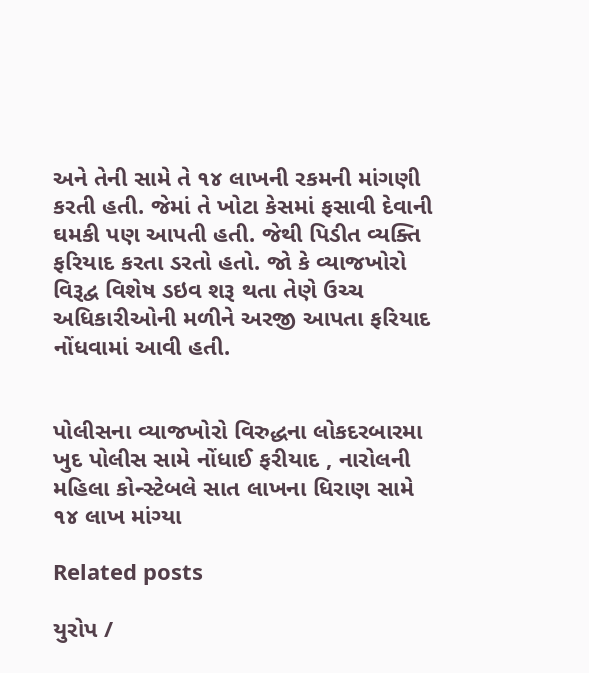અને તેની સામે તે ૧૪ લાખની રકમની માંગણી કરતી હતી. જેમાં તે ખોટા કેસમાં ફસાવી દેવાની ઘમકી પણ આપતી હતી. જેથી પિડીત વ્યક્તિ ફરિયાદ કરતા ડરતો હતો. જો કે વ્યાજખોરો વિરૂદ્વ વિશેષ ડઇવ શરૂ થતા તેણે ઉચ્ચ અધિકારીઓની મળીને અરજી આપતા ફરિયાદ નોંધવામાં આવી હતી.


પોલીસના વ્યાજખોરો વિરુદ્ધના લોકદરબારમા ખુદ પોલીસ સામે નોંધાઈ ફરીયાદ , નારોલની મહિલા કોન્સ્ટેબલે સાત લાખના ધિરાણ સામે ૧૪ લાખ માંગ્યા

Related posts

યુરોપ /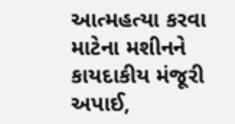આત્મહત્યા કરવા માટેના મશીનને કાયદાકીય મંજૂરી અપાઈ,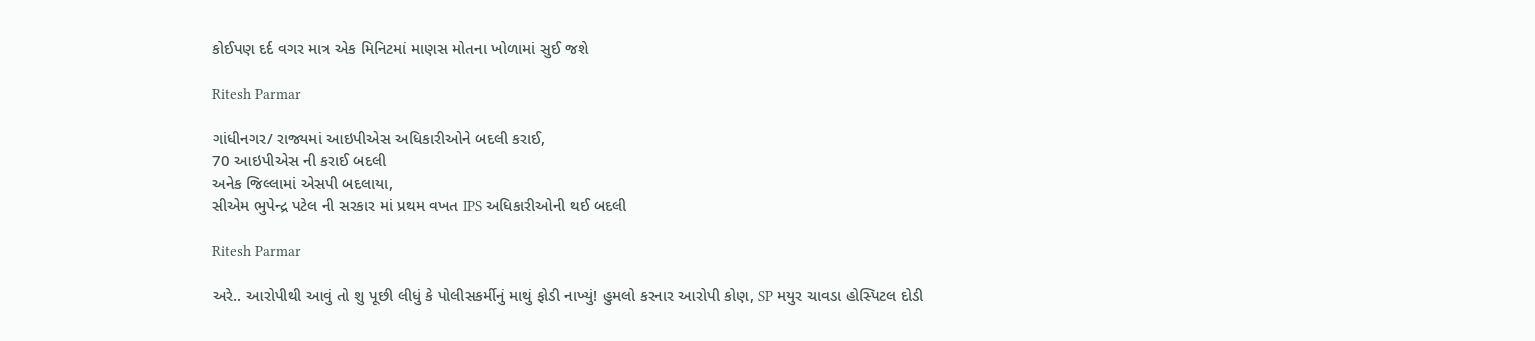કોઈપણ દર્દ વગર માત્ર એક મિનિટમાં માણસ મોતના ખોળામાં સુઈ જશે

Ritesh Parmar

ગાંધીનગર/ રાજ્યમાં આઇપીએસ અધિકારીઓને બદલી કરાઈ,
70 આઇપીએસ ની કરાઈ બદલી
અનેક જિલ્લામાં એસપી બદલાયા,
સીએમ ભુપેન્દ્ર પટેલ ની સરકાર માં પ્રથમ વખત IPS અધિકારીઓની થઈ બદલી

Ritesh Parmar

અરે.. આરોપીથી આવું તો શુ પૂછી લીધું કે પોલીસકર્મીનું માથું ફોડી નાખ્યું! હુમલો કરનાર આરોપી કોણ, SP મયુર ચાવડા હોસ્પિટલ દોડી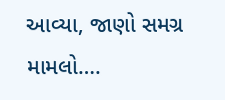આવ્યા, જાણો સમગ્ર મામલો….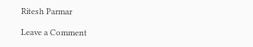Ritesh Parmar

Leave a Comment